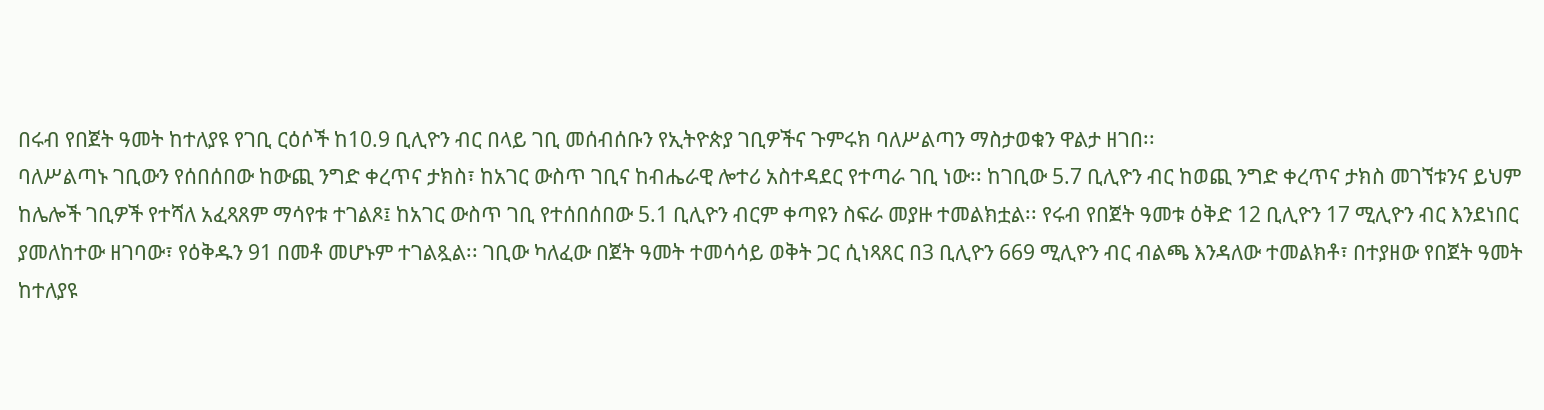በሩብ የበጀት ዓመት ከተለያዩ የገቢ ርዕሶች ከ10.9 ቢሊዮን ብር በላይ ገቢ መሰብሰቡን የኢትዮጵያ ገቢዎችና ጉምሩክ ባለሥልጣን ማስታወቁን ዋልታ ዘገበ፡፡
ባለሥልጣኑ ገቢውን የሰበሰበው ከውጪ ንግድ ቀረጥና ታክስ፣ ከአገር ውስጥ ገቢና ከብሔራዊ ሎተሪ አስተዳደር የተጣራ ገቢ ነው፡፡ ከገቢው 5.7 ቢሊዮን ብር ከወጪ ንግድ ቀረጥና ታክስ መገኘቱንና ይህም ከሌሎች ገቢዎች የተሻለ አፈጻጸም ማሳየቱ ተገልጾ፤ ከአገር ውስጥ ገቢ የተሰበሰበው 5.1 ቢሊዮን ብርም ቀጣዩን ስፍራ መያዙ ተመልክቷል፡፡ የሩብ የበጀት ዓመቱ ዕቅድ 12 ቢሊዮን 17 ሚሊዮን ብር እንደነበር ያመለከተው ዘገባው፣ የዕቅዱን 91 በመቶ መሆኑም ተገልጿል፡፡ ገቢው ካለፈው በጀት ዓመት ተመሳሳይ ወቅት ጋር ሲነጻጸር በ3 ቢሊዮን 669 ሚሊዮን ብር ብልጫ እንዳለው ተመልክቶ፣ በተያዘው የበጀት ዓመት ከተለያዩ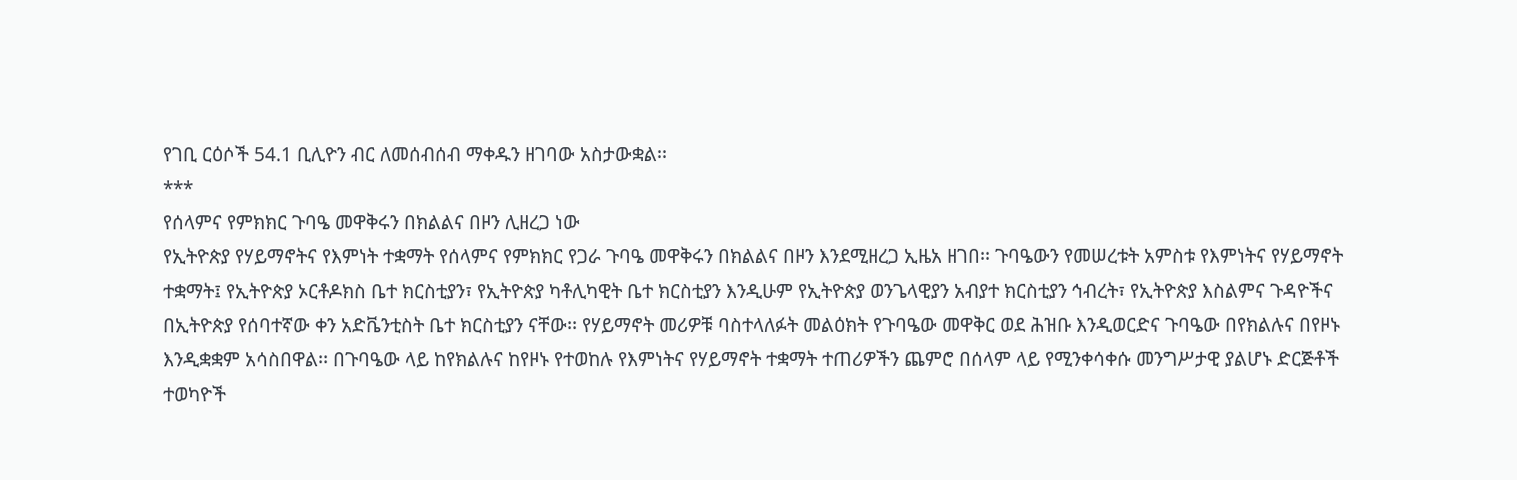የገቢ ርዕሶች 54.1 ቢሊዮን ብር ለመሰብሰብ ማቀዱን ዘገባው አስታውቋል፡፡
***
የሰላምና የምክክር ጉባዔ መዋቅሩን በክልልና በዞን ሊዘረጋ ነው
የኢትዮጵያ የሃይማኖትና የእምነት ተቋማት የሰላምና የምክክር የጋራ ጉባዔ መዋቅሩን በክልልና በዞን እንደሚዘረጋ ኢዜአ ዘገበ፡፡ ጉባዔውን የመሠረቱት አምስቱ የእምነትና የሃይማኖት ተቋማት፤ የኢትዮጵያ ኦርቶዶክስ ቤተ ክርስቲያን፣ የኢትዮጵያ ካቶሊካዊት ቤተ ክርስቲያን እንዲሁም የኢትዮጵያ ወንጌላዊያን አብያተ ክርስቲያን ኅብረት፣ የኢትዮጵያ እስልምና ጉዳዮችና በኢትዮጵያ የሰባተኛው ቀን አድቬንቲስት ቤተ ክርስቲያን ናቸው፡፡ የሃይማኖት መሪዎቹ ባስተላለፉት መልዕክት የጉባዔው መዋቅር ወደ ሕዝቡ እንዲወርድና ጉባዔው በየክልሉና በየዞኑ እንዲቋቋም አሳስበዋል፡፡ በጉባዔው ላይ ከየክልሉና ከየዞኑ የተወከሉ የእምነትና የሃይማኖት ተቋማት ተጠሪዎችን ጨምሮ በሰላም ላይ የሚንቀሳቀሱ መንግሥታዊ ያልሆኑ ድርጅቶች ተወካዮች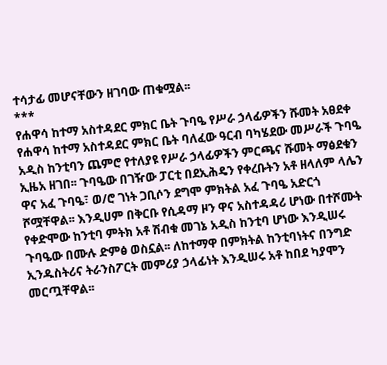ተሳታፊ መሆናቸውን ዘገባው ጠቁሟል፡፡
***
የሐዋሳ ከተማ አስተዳደር ምክር ቤት ጉባዔ የሥራ ኃላፊዎችን ሹመት አፀደቀ
የሐዋሳ ከተማ አስተዳደር ምክር ቤት ባለፈው ዓርብ ባካሄደው መሥራች ጉባዔ አዲስ ከንቲባን ጨምሮ የተለያዩ የሥራ ኃላፊዎችን ምርጫና ሹመት ማፅደቁን ኢዜአ ዘገበ፡፡ ጉባዔው በገዥው ፓርቲ በደኢሕዴን የቀረቡትን አቶ ዘላለም ላሌን ዋና አፈ ጉባዔ፣ ወ/ሮ ገነት ጋቢሶን ደግሞ ምክትል አፈ ጉባዔ አድርጎ ሾሟቸዋል፡፡ እንዲሀም በቅርቡ የሲዳማ ዞን ዋና አስተዳዳሪ ሆነው በተሾሙት የቀድሞው ከንቲባ ምትክ አቶ ሽብቁ መገኔ አዲስ ከንቲባ ሆነው እንዲሠሩ ጉባዔው በሙሉ ድምፅ ወስኗል፡፡ ለከተማዋ በምክትል ከንቲባነትና በንግድ ኢንዱስትሪና ትራንስፖርት መምሪያ ኃላፊነት እንዲሠሩ አቶ ከበደ ካያሞን መርጧቸዋል፡፡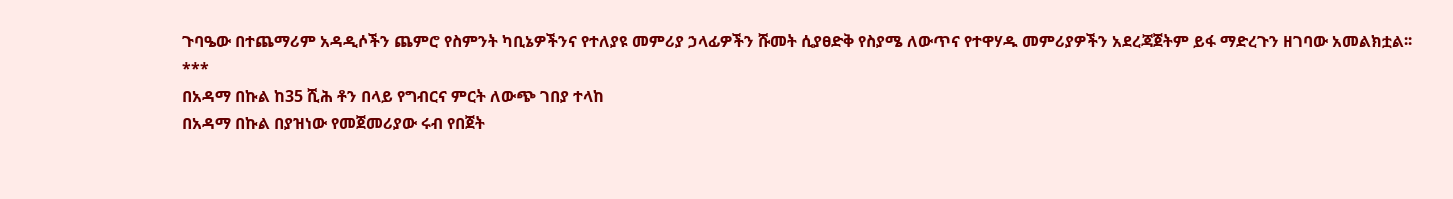ጉባዔው በተጨማሪም አዳዲሶችን ጨምሮ የስምንት ካቢኔዎችንና የተለያዩ መምሪያ ኃላፊዎችን ሹመት ሲያፀድቅ የስያሜ ለውጥና የተዋሃዱ መምሪያዎችን አደረጃጀትም ይፋ ማድረጉን ዘገባው አመልክቷል፡፡
***
በአዳማ በኩል ከ35 ሺሕ ቶን በላይ የግብርና ምርት ለውጭ ገበያ ተላከ
በአዳማ በኩል በያዝነው የመጀመሪያው ሩብ የበጀት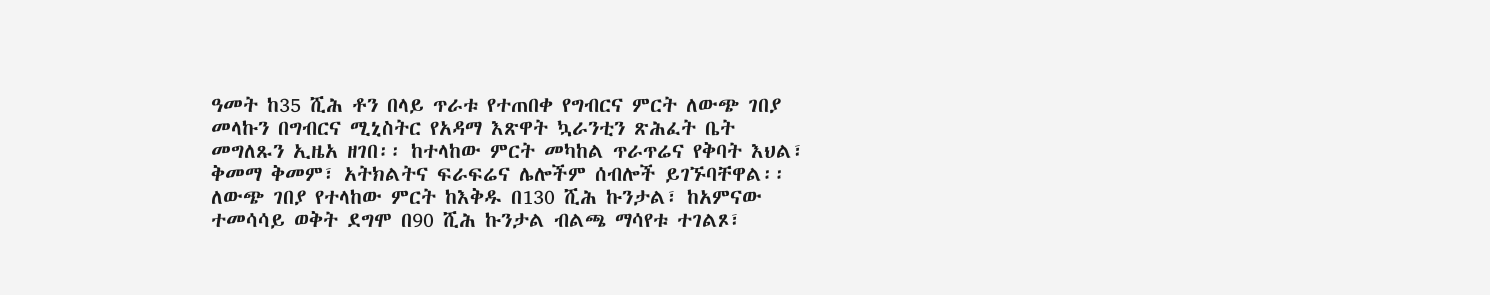ዓመት ከ35 ሺሕ ቶን በላይ ጥራቱ የተጠበቀ የግብርና ምርት ለውጭ ገበያ መላኩን በግብርና ሚኒስትር የአዳማ እጽዋት ኳራንቲን ጽሕፈት ቤት መግለጹን ኢዜአ ዘገበ፡፡ ከተላከው ምርት መካከል ጥራጥሬና የቅባት እህል፣ ቅመማ ቅመም፣ አትክልትና ፍራፍሬና ሌሎችም ሰብሎች ይገኙባቸዋል፡፡ ለውጭ ገበያ የተላከው ምርት ከእቅዱ በ130 ሺሕ ኩንታል፣ ከአምናው ተመሳሳይ ወቅት ደግሞ በ90 ሺሕ ኩንታል ብልጫ ማሳየቱ ተገልጾ፣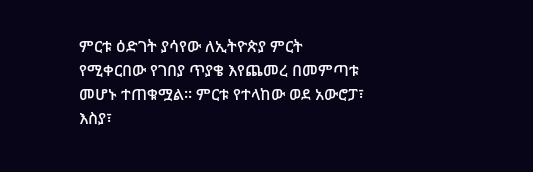ምርቱ ዕድገት ያሳየው ለኢትዮጵያ ምርት የሚቀርበው የገበያ ጥያቄ እየጨመረ በመምጣቱ መሆኑ ተጠቁሟል፡፡ ምርቱ የተላከው ወደ አውሮፓ፣ እስያ፣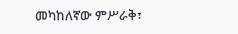መካከለኛው ምሥራቅ፣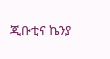ጂቡቲና ኬንያ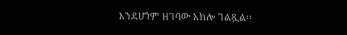እንደሆነም ዘገባው አክሎ ገልጿል፡፡